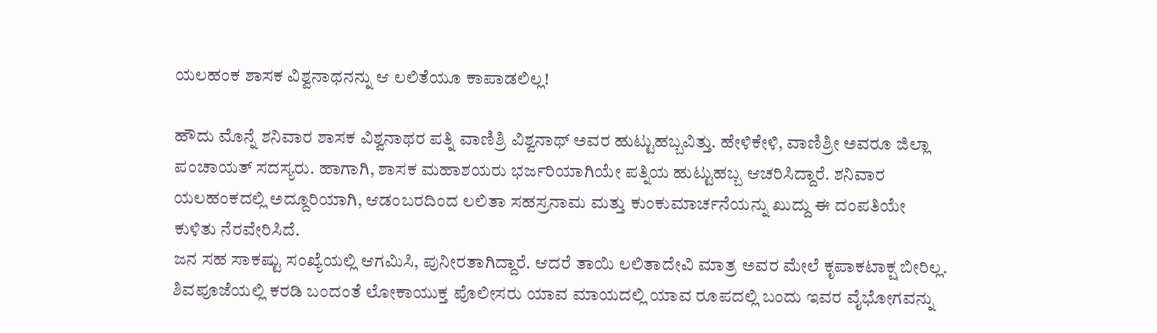ಯಲಹಂಕ ಶಾಸಕ ವಿಶ್ವನಾಥನನ್ನು ಆ ಲಲಿತೆಯೂ ಕಾಪಾಡಲಿಲ್ಲ!

ಹೌದು ಮೊನ್ನೆ ಶನಿವಾರ ಶಾಸಕ ವಿಶ್ವನಾಥರ ಪತ್ನಿ ವಾಣಿಶ್ರಿ ವಿಶ್ವನಾಥ್ ಅವರ ಹುಟ್ಟುಹಬ್ಬವಿತ್ತು. ಹೇಳಿಕೇಳಿ, ವಾಣಿಶ್ರೀ ಅವರೂ ಜಿಲ್ಲಾ ಪಂಚಾಯತ್ ಸದಸ್ಯರು. ಹಾಗಾಗಿ, ಶಾಸಕ ಮಹಾಶಯರು ಭರ್ಜರಿಯಾಗಿಯೇ ಪತ್ನಿಯ ಹುಟ್ಟುಹಬ್ಬ ಆಚರಿಸಿದ್ದಾರೆ. ಶನಿವಾರ ಯಲಹಂಕದಲ್ಲಿ ಅದ್ದೂರಿಯಾಗಿ, ಆಡಂಬರದಿಂದ ಲಲಿತಾ ಸಹಸ್ರನಾಮ ಮತ್ತು ಕುಂಕುಮಾರ್ಚನೆಯನ್ನು ಖುದ್ದು ಈ ದಂಪತಿಯೇ ಕುಳಿತು ನೆರವೇರಿಸಿದೆ.
ಜನ ಸಹ ಸಾಕಷ್ಟು ಸಂಖ್ಯೆಯಲ್ಲಿ ಆಗಮಿಸಿ, ಪುನೀರತಾಗಿದ್ದಾರೆ. ಆದರೆ ತಾಯಿ ಲಲಿತಾದೇವಿ ಮಾತ್ರ ಅವರ ಮೇಲೆ ಕೃಪಾಕಟಾಕ್ಷ ಬೀರಿಲ್ಲ. ಶಿವಪೂಜೆಯಲ್ಲಿ ಕರಡಿ ಬಂದಂತೆ ಲೋಕಾಯುಕ್ತ ಪೊಲೀಸರು ಯಾವ ಮಾಯದಲ್ಲಿ ಯಾವ ರೂಪದಲ್ಲಿ ಬಂದು ಇವರ ವೈಭೋಗವನ್ನು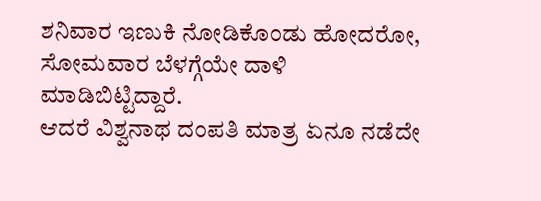ಶನಿವಾರ ಇಣುಕಿ ನೋಡಿಕೊಂಡು ಹೋದರೋ, ಸೋಮವಾರ ಬೆಳಗ್ಗೆಯೇ ದಾಳಿ ಮಾಡಿಬಿಟ್ಟಿದ್ದಾರೆ.
ಆದರೆ ವಿಶ್ವನಾಥ ದಂಪತಿ ಮಾತ್ರ ಏನೂ ನಡೆದೇ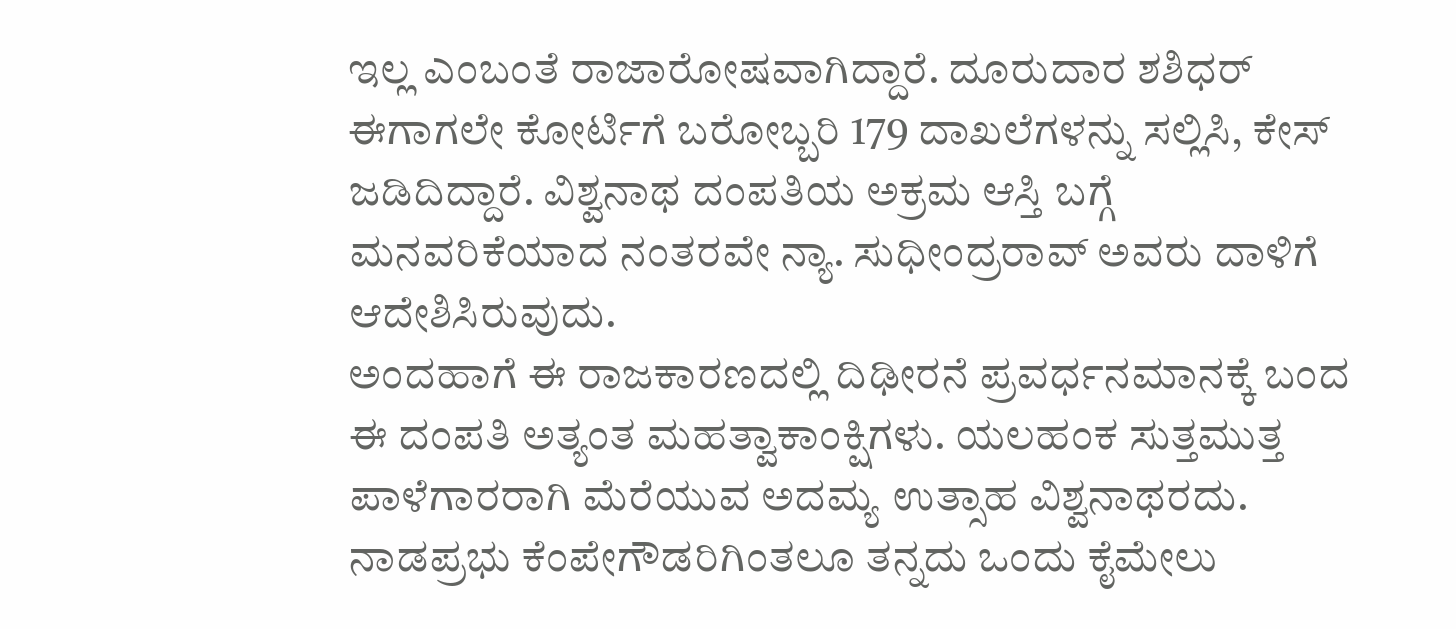ಇಲ್ಲ ಎಂಬಂತೆ ರಾಜಾರೋಷವಾಗಿದ್ದಾರೆ. ದೂರುದಾರ ಶಶಿಧರ್ ಈಗಾಗಲೇ ಕೋರ್ಟಿಗೆ ಬರೋಬ್ಬರಿ 179 ದಾಖಲೆಗಳನ್ನು ಸಲ್ಲಿಸಿ, ಕೇಸ್ ಜಡಿದಿದ್ದಾರೆ. ವಿಶ್ವನಾಥ ದಂಪತಿಯ ಅಕ್ರಮ ಆಸ್ತಿ ಬಗ್ಗೆ ಮನವರಿಕೆಯಾದ ನಂತರವೇ ನ್ಯಾ. ಸುಧೀಂದ್ರರಾವ್ ಅವರು ದಾಳಿಗೆ ಆದೇಶಿಸಿರುವುದು.
ಅಂದಹಾಗೆ ಈ ರಾಜಕಾರಣದಲ್ಲಿ ದಿಢೀರನೆ ಪ್ರವರ್ಧನಮಾನಕ್ಕೆ ಬಂದ ಈ ದಂಪತಿ ಅತ್ಯಂತ ಮಹತ್ವಾಕಾಂಕ್ಷಿಗಳು. ಯಲಹಂಕ ಸುತ್ತಮುತ್ತ ಪಾಳೆಗಾರರಾಗಿ ಮೆರೆಯುವ ಅದಮ್ಯ ಉತ್ಸಾಹ ವಿಶ್ವನಾಥರದು. ನಾಡಪ್ರಭು ಕೆಂಪೇಗೌಡರಿಗಿಂತಲೂ ತನ್ನದು ಒಂದು ಕೈಮೇಲು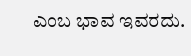ಎಂಬ ಭಾವ ಇವರದು.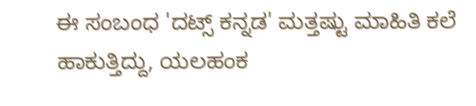ಈ ಸಂಬಂಧ 'ದಟ್ಸ್ ಕನ್ನಡ' ಮತ್ತಷ್ಟು ಮಾಹಿತಿ ಕಲೆ ಹಾಕುತ್ತಿದ್ದು, ಯಲಹಂಕ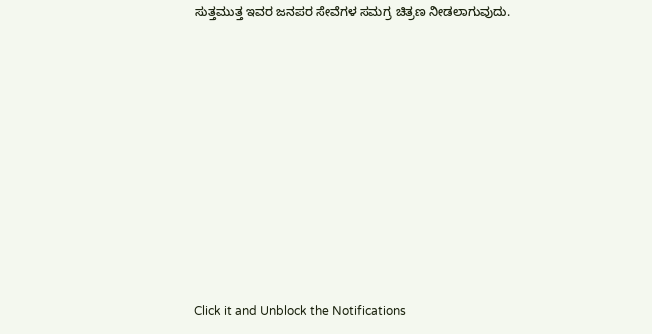ಸುತ್ತಮುತ್ತ ಇವರ ಜನಪರ ಸೇವೆಗಳ ಸಮಗ್ರ ಚಿತ್ರಣ ನೀಡಲಾಗುವುದು.












Click it and Unblock the Notifications